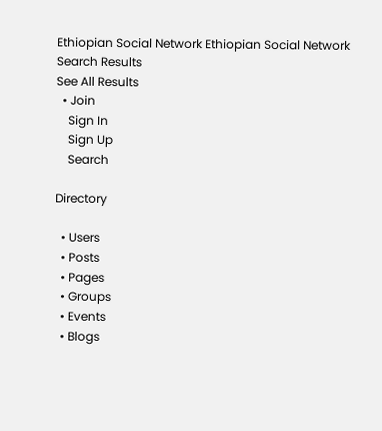Ethiopian Social Network Ethiopian Social Network
Search Results
See All Results
  • Join
    Sign In
    Sign Up
    Search

Directory

  • Users
  • Posts
  • Pages
  • Groups
  • Events
  • Blogs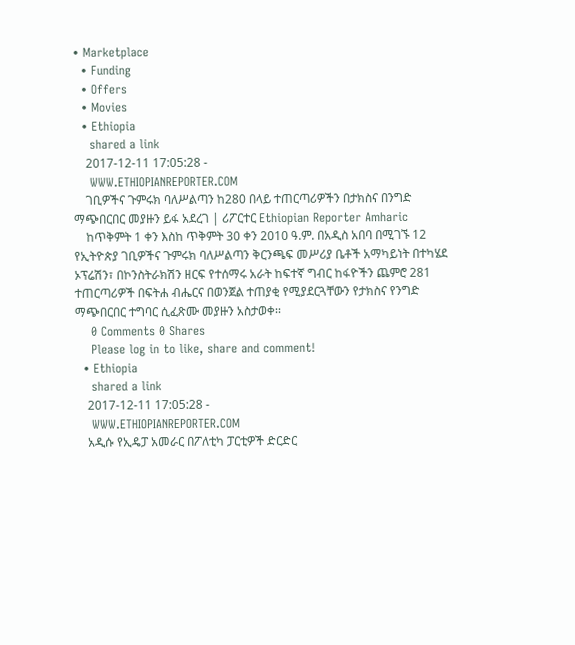• Marketplace
  • Funding
  • Offers
  • Movies
  • Ethiopia
    shared a link
    2017-12-11 17:05:28 -
    WWW.ETHIOPIANREPORTER.COM
    ገቢዎችና ጉምሩክ ባለሥልጣን ከ280 በላይ ተጠርጣሪዎችን በታክስና በንግድ ማጭበርበር መያዙን ይፋ አደረገ | ሪፖርተር Ethiopian Reporter Amharic
    ከጥቅምት 1 ቀን እስከ ጥቅምት 30 ቀን 2010 ዓ.ም. በአዲስ አበባ በሚገኙ 12 የኢትዮጵያ ገቢዎችና ጉምሩክ ባለሥልጣን ቅርንጫፍ መሥሪያ ቤቶች አማካይነት በተካሄደ ኦፕሬሽን፣ በኮንስትራክሽን ዘርፍ የተሰማሩ አራት ከፍተኛ ግብር ከፋዮችን ጨምሮ 281 ተጠርጣሪዎች በፍትሐ ብሔርና በወንጀል ተጠያቂ የሚያደርጓቸውን የታክስና የንግድ ማጭበርበር ተግባር ሲፈጽሙ መያዙን አስታወቀ፡፡
    0 Comments 0 Shares
    Please log in to like, share and comment!
  • Ethiopia
    shared a link
    2017-12-11 17:05:28 -
    WWW.ETHIOPIANREPORTER.COM
    አዲሱ የኢዴፓ አመራር በፖለቲካ ፓርቲዎች ድርድር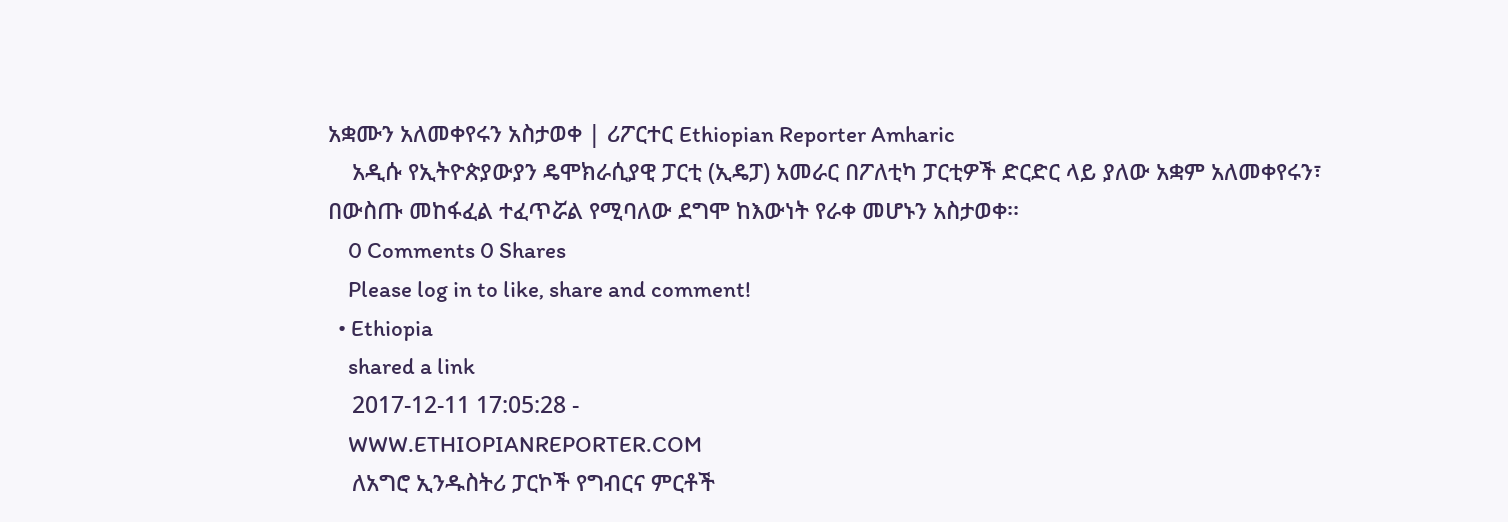አቋሙን አለመቀየሩን አስታወቀ | ሪፖርተር Ethiopian Reporter Amharic
    አዲሱ የኢትዮጵያውያን ዴሞክራሲያዊ ፓርቲ (ኢዴፓ) አመራር በፖለቲካ ፓርቲዎች ድርድር ላይ ያለው አቋም አለመቀየሩን፣ በውስጡ መከፋፈል ተፈጥሯል የሚባለው ደግሞ ከእውነት የራቀ መሆኑን አስታወቀ፡፡
    0 Comments 0 Shares
    Please log in to like, share and comment!
  • Ethiopia
    shared a link
    2017-12-11 17:05:28 -
    WWW.ETHIOPIANREPORTER.COM
    ለአግሮ ኢንዱስትሪ ፓርኮች የግብርና ምርቶች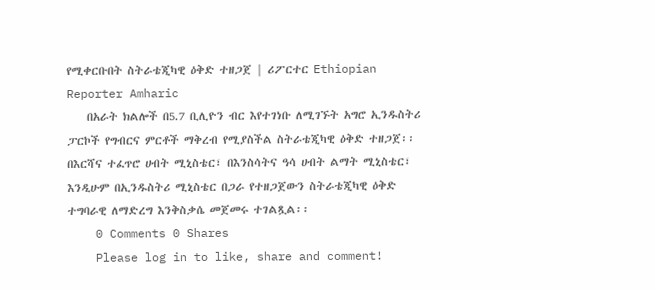የሚቀርቡበት ስትራቴጂካዊ ዕቅድ ተዘጋጀ | ሪፖርተር Ethiopian Reporter Amharic
    በአራት ክልሎች በ5.7 ቢሊዮን ብር እየተገነቡ ለሚገኙት አግሮ ኢንዱስትሪ ፓርኮች የግብርና ምርቶች ማቅረብ የሚያስችል ስትራቴጂካዊ ዕቅድ ተዘጋጀ፡፡ በእርሻና ተፈጥሮ ሀብት ሚኒስቴር፣ በእንስሳትና ዓሳ ሀብት ልማት ሚኒስቴር፣ እንዲሁም በኢንዱስትሪ ሚኒስቴር በጋራ የተዘጋጀውን ስትራቴጂካዊ ዕቅድ ተግባራዊ ለማድረግ እንቅስቃሴ መጀመሩ ተገልጿል፡፡
    0 Comments 0 Shares
    Please log in to like, share and comment!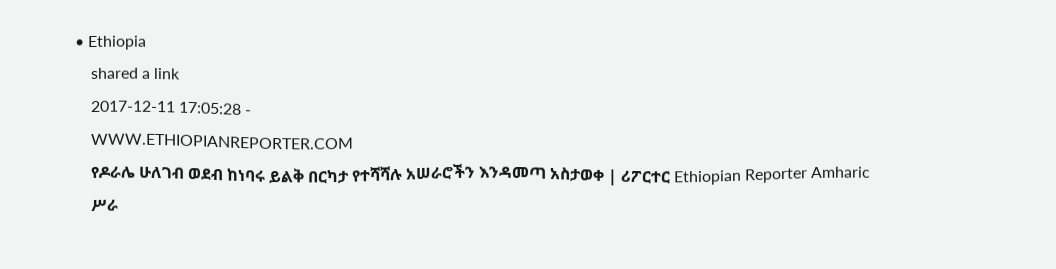• Ethiopia
    shared a link
    2017-12-11 17:05:28 -
    WWW.ETHIOPIANREPORTER.COM
    የዶራሌ ሁለገብ ወደብ ከነባሩ ይልቅ በርካታ የተሻሻሉ አሠራሮችን እንዳመጣ አስታወቀ | ሪፖርተር Ethiopian Reporter Amharic
    ሥራ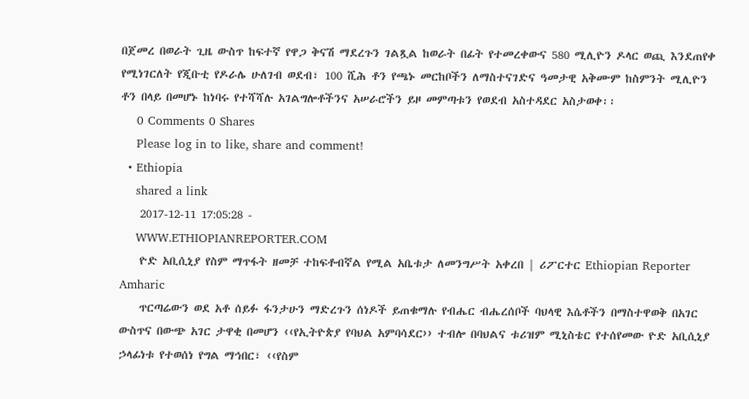በጀመረ በወራት ጊዜ ውስጥ ከፍተኛ የዋጋ ቅናሽ ማደረጉን ገልጿል ከወራት በፊት የተመረቀውና 580 ሚሊዮን ዶላር ወጪ እንደጠየቀ የሚነገርለት የጂቡቲ የዶራሌ ሁለገብ ወደብ፣ 100 ሺሕ ቶን የጫኑ መርከቦችን ለማስተናገድና ዓመታዊ አቅሙም ከስምንት ሚሊዮን ቶን በላይ በመሆኑ ከነባሩ የተሻሻሉ አገልግሎቶችንና አሠራሮችን ይዞ መምጣቱን የወደብ አስተዳደር አስታወቀ፡፡
    0 Comments 0 Shares
    Please log in to like, share and comment!
  • Ethiopia
    shared a link
    2017-12-11 17:05:28 -
    WWW.ETHIOPIANREPORTER.COM
    ዮድ አቢሲኒያ የስም ማጥፋት ዘመቻ ተከፍቶብኛል የሚል አቤቱታ ለመንግሥት አቀረበ | ሪፖርተር Ethiopian Reporter Amharic
    ጥርጣሬውን ወደ አቶ ሰይፉ ፋንታሁን ማድረጉን ሰነዶች ይጠቁማሉ የብሔር ብሔረሰቦች ባህላዊ እሴቶችን በማስተዋወቅ በአገር ውስጥና በውጭ አገር ታዋቂ በመሆን ‹‹የኢትዮጵያ የባህል አምባሳደር›› ተብሎ በባህልና ቱሪዝም ሚኒስቴር የተሰየመው ዮድ አቢሲኒያ ኃላፊነቱ የተወሰነ የግል ማኅበር፣ ‹‹የስም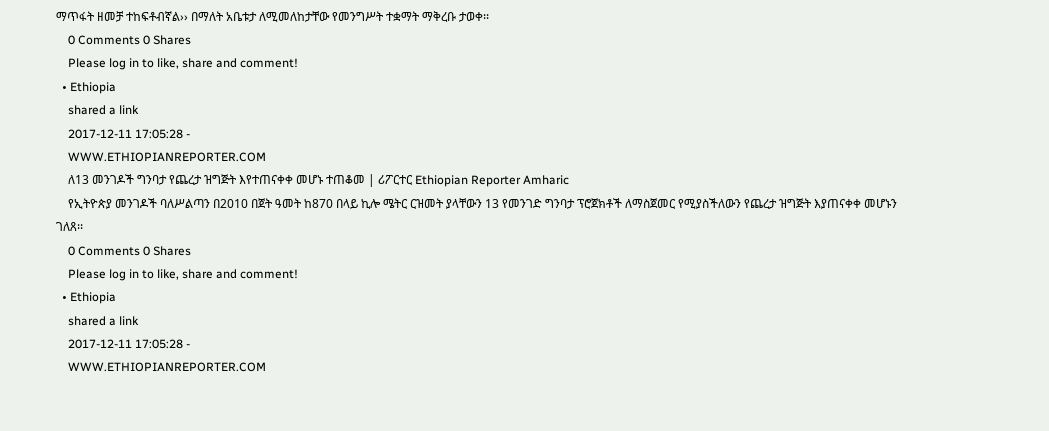ማጥፋት ዘመቻ ተከፍቶብኛል›› በማለት አቤቱታ ለሚመለከታቸው የመንግሥት ተቋማት ማቅረቡ ታወቀ፡፡
    0 Comments 0 Shares
    Please log in to like, share and comment!
  • Ethiopia
    shared a link
    2017-12-11 17:05:28 -
    WWW.ETHIOPIANREPORTER.COM
    ለ13 መንገዶች ግንባታ የጨረታ ዝግጅት እየተጠናቀቀ መሆኑ ተጠቆመ | ሪፖርተር Ethiopian Reporter Amharic
    የኢትዮጵያ መንገዶች ባለሥልጣን በ2010 በጀት ዓመት ከ870 በላይ ኪሎ ሜትር ርዝመት ያላቸውን 13 የመንገድ ግንባታ ፕሮጀክቶች ለማስጀመር የሚያስችለውን የጨረታ ዝግጅት እያጠናቀቀ መሆኑን ገለጸ፡፡
    0 Comments 0 Shares
    Please log in to like, share and comment!
  • Ethiopia
    shared a link
    2017-12-11 17:05:28 -
    WWW.ETHIOPIANREPORTER.COM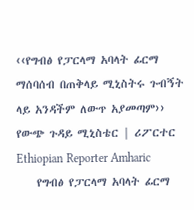‹‹የግብፅ የፓርላማ አባላት ፊርማ ማሰባሰብ በጠቅላይ ሚኒስትሩ ጉብኝት ላይ አንዳችም ለውጥ አያመጣም›› የውጭ ጉዳይ ሚኒስቴር | ሪፖርተር Ethiopian Reporter Amharic
    የግብፅ የፓርላማ አባላት ፊርማ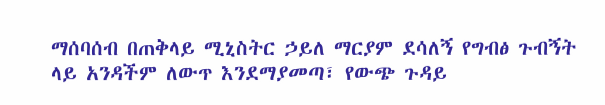ማሰባሰብ በጠቅላይ ሚኒስትር ኃይለ ማርያም ደሳለኝ የግብፅ ጉብኝት ላይ አንዳችም ለውጥ እንደማያመጣ፣ የውጭ ጉዳይ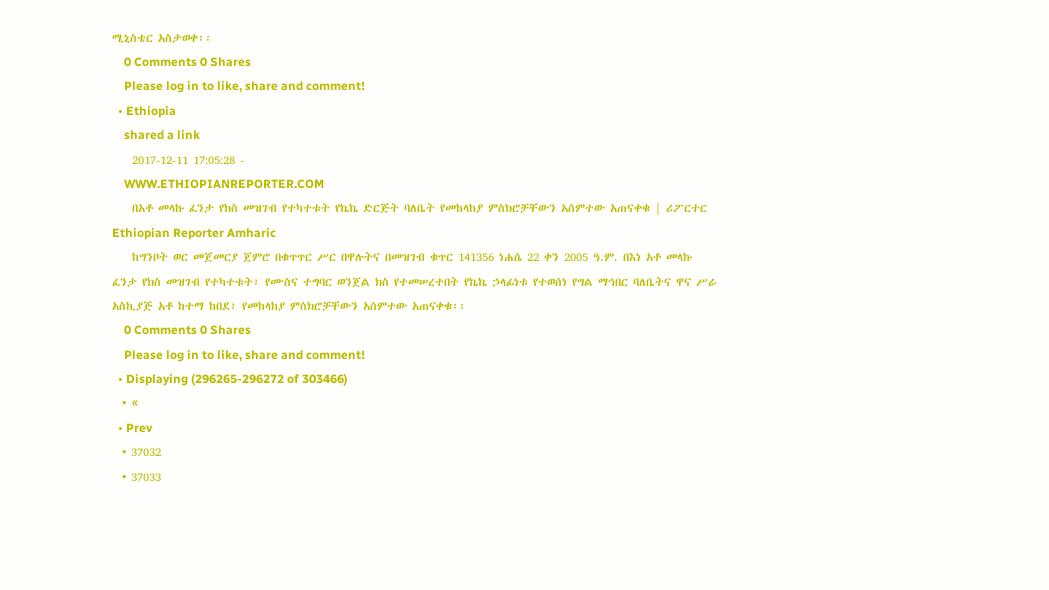ሚኒስቴር አስታወቀ፡፡
    0 Comments 0 Shares
    Please log in to like, share and comment!
  • Ethiopia
    shared a link
    2017-12-11 17:05:28 -
    WWW.ETHIOPIANREPORTER.COM
    በአቶ መላኩ ፈንታ የክስ መዝገብ የተካተቱት የኬኬ ድርጅት ባለቤት የመከላከያ ምስክሮቻቸውን አሰምተው አጠናቀቁ | ሪፖርተር Ethiopian Reporter Amharic
    ከግንቦት ወር መጀመርያ ጀምሮ በቁጥጥር ሥር በዋሉትና በመዝገብ ቁጥር 141356 ነሐሴ 22 ቀን 2005 ዓ.ም. በእነ አቶ መላኩ ፈንታ የክስ መዝገብ የተካተቱት፣ የሙስና ተግባር ወንጀል ክስ የተመሠረተበት የኬኬ ኃላፊነቱ የተወሰነ የግል ማኅበር ባለቤትና ዋና ሥራ አስኪያጅ አቶ ከተማ ከበደ፣ የመከላከያ ምስክሮቻቸውን አሰምተው አጠናቀቁ፡፡
    0 Comments 0 Shares
    Please log in to like, share and comment!
  • Displaying (296265-296272 of 303466)
  • «
  • Prev
  • 37032
  • 37033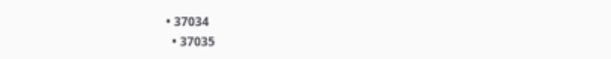• 37034
  • 37035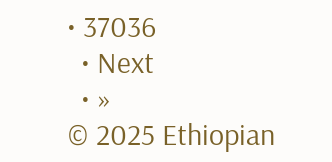• 37036
  • Next
  • »
© 2025 Ethiopian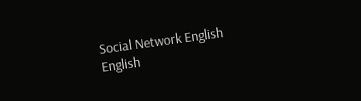Social Network English
English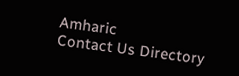Amharic
Contact Us Directory